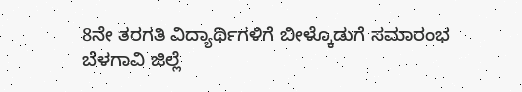8ನೇ ತರಗತಿ ವಿದ್ಯಾರ್ಥಿಗಳಿಗೆ ಬೀಳ್ಕೊಡುಗೆ ಸಮಾರಂಭ
ಬೆಳಗಾವಿ ಜಿಲ್ಲೆ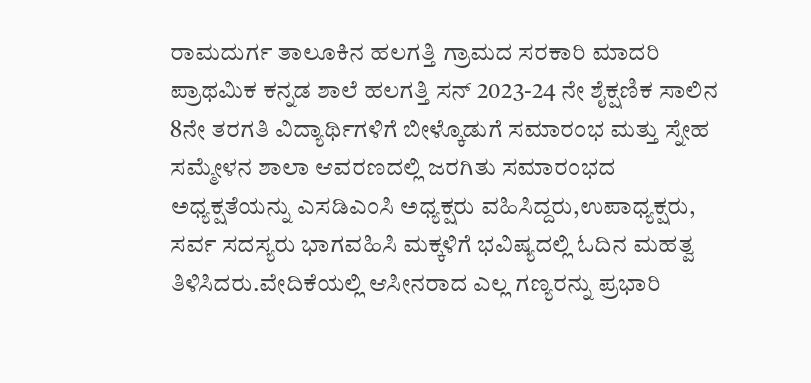ರಾಮದುರ್ಗ ತಾಲೂಕಿನ ಹಲಗತ್ತಿ ಗ್ರಾಮದ ಸರಕಾರಿ ಮಾದರಿ ಪ್ರಾಥಮಿಕ ಕನ್ನಡ ಶಾಲೆ ಹಲಗತ್ತಿ ಸನ್ 2023-24 ನೇ ಶೈಕ್ಷಣಿಕ ಸಾಲಿನ 8ನೇ ತರಗತಿ ವಿದ್ಯಾರ್ಥಿಗಳಿಗೆ ಬೀಳ್ಕೊಡುಗೆ ಸಮಾರಂಭ ಮತ್ತು ಸ್ನೇಹ ಸಮ್ಮೇಳನ ಶಾಲಾ ಆವರಣದಲ್ಲಿ ಜರಗಿತು ಸಮಾರಂಭದ ಅಧ್ಯಕ್ಷತೆಯನ್ನು ಎಸಡಿಎಂಸಿ ಅಧ್ಯಕ್ಷರು ವಹಿಸಿದ್ದರು,ಉಪಾಧ್ಯಕ್ಷರು, ಸರ್ವ ಸದಸ್ಯರು ಭಾಗವಹಿಸಿ ಮಕ್ಕಳಿಗೆ ಭವಿಷ್ಯದಲ್ಲಿ ಓದಿನ ಮಹತ್ವ ತಿಳಿಸಿದರು.ವೇದಿಕೆಯಲ್ಲಿ ಆಸೀನರಾದ ಎಲ್ಲ ಗಣ್ಯರನ್ನು ಪ್ರಭಾರಿ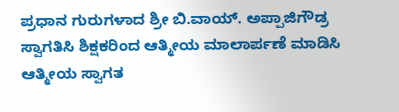ಪ್ರಧಾನ ಗುರುಗಳಾದ ಶ್ರೀ ಬಿ.ವಾಯ್. ಅಪ್ಪಾಜಿಗೌಡ್ರ ಸ್ವಾಗತಿಸಿ ಶಿಕ್ಷಕರಿಂದ ಆತ್ಮೀಯ ಮಾಲಾರ್ಪಣೆ ಮಾಡಿಸಿ ಆತ್ಮೀಯ ಸ್ವಾಗತ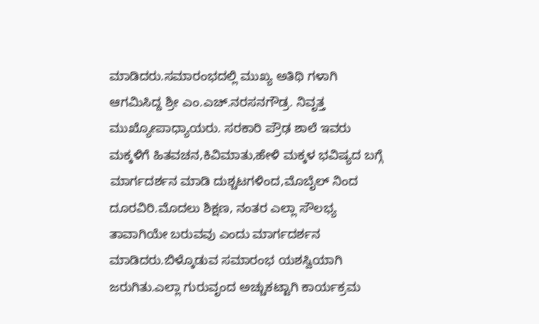ಮಾಡಿದರು.ಸಮಾರಂಭದಲ್ಲಿ ಮುಖ್ಯ ಅತಿಥಿ ಗಳಾಗಿ ಆಗಮಿಸಿದ್ದ ಶ್ರೀ ಎಂ.ಎಚ್.ನರಸನಗೌಡ್ರ. ನಿವೃತ್ತ ಮುಖ್ಯೋಪಾಧ್ಯಾಯರು. ಸರಕಾರಿ ಪ್ರೌಢ ಶಾಲೆ ಇವರು ಮಕ್ಕಳಿಗೆ ಹಿತವಚನ,ಕಿವಿಮಾತು,ಹೇಳಿ ಮಕ್ಕಳ ಭವಿಷ್ಯದ ಬಗ್ಗೆ ಮಾರ್ಗದರ್ಶನ ಮಾಡಿ ದುಶ್ಚಟಗಳಿಂದ,ಮೊಬೈಲ್ ನಿಂದ ದೂರವಿರಿ.ಮೊದಲು ಶಿಕ್ಷಣ, ನಂತರ ಎಲ್ಲಾ ಸೌಲಭ್ಯ ತಾವಾಗಿಯೇ ಬರುವವು ಎಂದು ಮಾರ್ಗದರ್ಶನ ಮಾಡಿದರು.ಬಿಳ್ಕೊಡುವ ಸಮಾರಂಭ ಯಶಸ್ವಿಯಾಗಿ ಜರುಗಿತು.ಎಲ್ಲಾ ಗುರುವೃಂದ ಅಚ್ಚುಕಟ್ಟಾಗಿ ಕಾರ್ಯಕ್ರಮ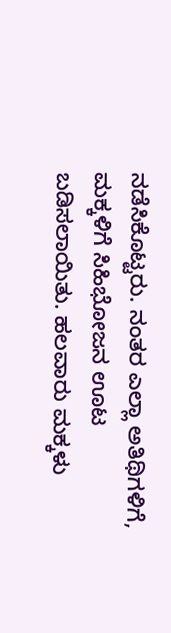ನಡೆಸಿಕೊಟ್ಟರು. ನಂತರ ಎಲ್ಲಾ ಅತಿಥಿಗಳಿಗೆ, ಮಕ್ಕಳಿಗೆ ಸಿಹಿಭೋಜನ ಊಟ ಬಡಿಸಲಾಯಿತು. ಹಲವಾರು ಮಕ್ಕಳು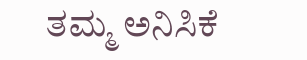ತಮ್ಮ ಅನಿಸಿಕೆ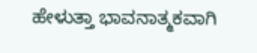ಹೇಳುತ್ತಾ ಭಾವನಾತ್ಮಕವಾಗಿ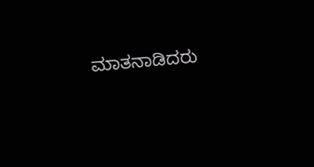ಮಾತನಾಡಿದರು